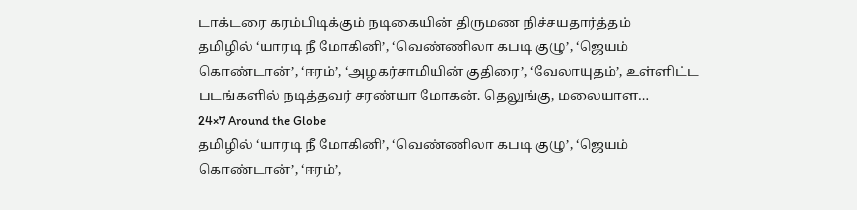டாக்டரை கரம்பிடிக்கும் நடிகையின் திருமண நிச்சயதார்த்தம்
தமிழில் ‘யாரடி நீ மோகினி’, ‘வெண்ணிலா கபடி குழு’, ‘ஜெயம் கொண்டான்’, ‘ஈரம்’, ‘அழகர்சாமியின் குதிரை’, ‘வேலாயுதம்’, உள்ளிட்ட படங்களில் நடித்தவர் சரண்யா மோகன். தெலுங்கு, மலையாள…
24×7 Around the Globe
தமிழில் ‘யாரடி நீ மோகினி’, ‘வெண்ணிலா கபடி குழு’, ‘ஜெயம் கொண்டான்’, ‘ஈரம்’,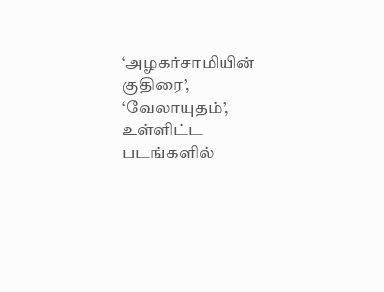‘அழகர்சாமியின் குதிரை’, ‘வேலாயுதம்’, உள்ளிட்ட படங்களில்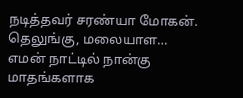நடித்தவர் சரண்யா மோகன். தெலுங்கு, மலையாள…
எமன் நாட்டில் நான்கு மாதங்களாக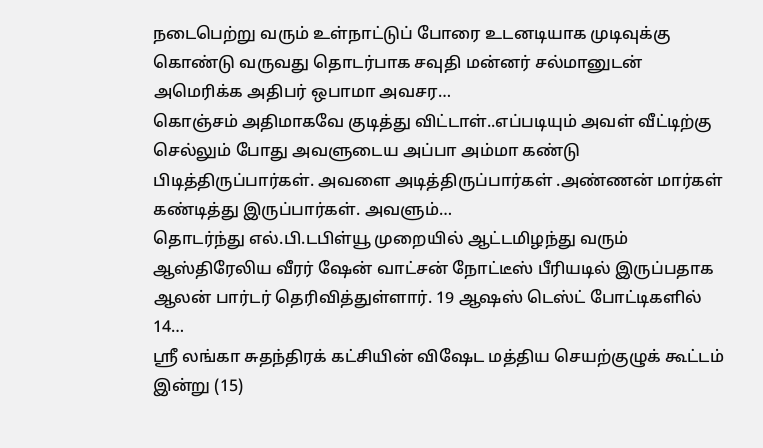நடைபெற்று வரும் உள்நாட்டுப் போரை உடனடியாக முடிவுக்கு கொண்டு வருவது தொடர்பாக சவுதி மன்னர் சல்மானுடன் அமெரிக்க அதிபர் ஒபாமா அவசர…
கொஞ்சம் அதிமாகவே குடித்து விட்டாள்..எப்படியும் அவள் வீட்டிற்கு செல்லும் போது அவளுடைய அப்பா அம்மா கண்டு பிடித்திருப்பார்கள். அவளை அடித்திருப்பார்கள் .அண்ணன் மார்கள் கண்டித்து இருப்பார்கள். அவளும்…
தொடர்ந்து எல்.பி.டபிள்யூ முறையில் ஆட்டமிழந்து வரும் ஆஸ்திரேலிய வீரர் ஷேன் வாட்சன் நோட்டீஸ் பீரியடில் இருப்பதாக ஆலன் பார்டர் தெரிவித்துள்ளார். 19 ஆஷஸ் டெஸ்ட் போட்டிகளில் 14…
ஸ்ரீ லங்கா சுதந்திரக் கட்சியின் விஷேட மத்திய செயற்குழுக் கூட்டம் இன்று (15)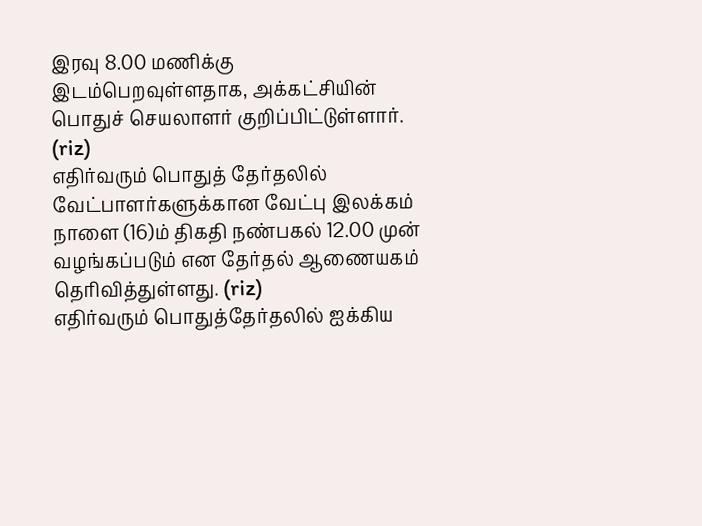இரவு 8.00 மணிக்கு இடம்பெறவுள்ளதாக, அக்கட்சியின் பொதுச் செயலாளர் குறிப்பிட்டுள்ளார். (riz)
எதிர்வரும் பொதுத் தேர்தலில் வேட்பாளர்களுக்கான வேட்பு இலக்கம் நாளை (16)ம் திகதி நண்பகல் 12.00 முன் வழங்கப்படும் என தேர்தல் ஆணையகம் தெரிவித்துள்ளது. (riz)
எதிர்வரும் பொதுத்தேர்தலில் ஐக்கிய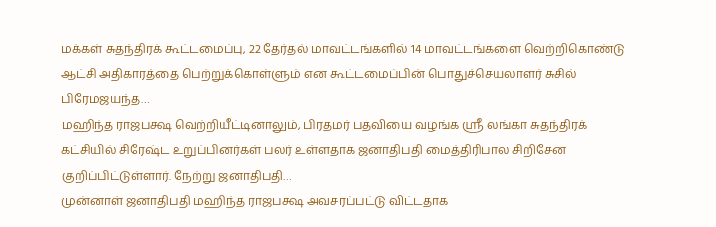மக்கள் சுதந்திரக் கூட்டமைப்பு, 22 தேர்தல் மாவட்டங்களில் 14 மாவட்டங்களை வெற்றிகொண்டு ஆட்சி அதிகாரத்தை பெற்றுக்கொள்ளும் என கூட்டமைப்பின் பொதுச்செயலாளர் சுசில் பிரேமஜயந்த…
மஹிந்த ராஜபக்ஷ வெற்றியீட்டினாலும், பிரதமர் பதவியை வழங்க ஶ்ரீ லங்கா சுதந்திரக் கட்சியில் சிரேஷ்ட உறுப்பினர்கள் பலர் உள்ளதாக ஜனாதிபதி மைத்திரிபால சிறிசேன குறிப்பிட்டுள்ளார். நேற்று ஜனாதிபதி…
முன்னாள் ஜனாதிபதி மஹிந்த ராஜபக்ஷ அவசரப்பட்டு விட்டதாக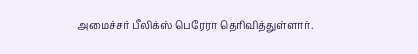அமைச்சர் பீலிக்ஸ் பெரேரா தெரிவித்துள்ளார்.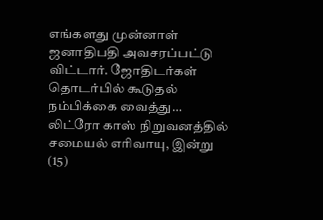எங்களது முன்னாள் ஜனாதிபதி அவசரப்பட்டு விட்டார். ஜோதிடர்கள் தொடர்பில் கூடுதல் நம்பிக்கை வைத்து…
லிட்ரோ காஸ் நிறுவனத்தில் சமையல் எரிவாயு, இன்று (15)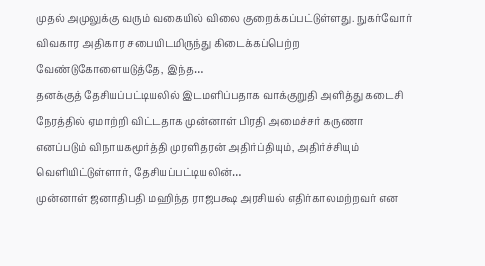முதல் அமுலுக்கு வரும் வகையில் விலை குறைக்கப்பட்டுள்ளது. நுகர்வோர் விவகார அதிகார சபையிடமிருந்து கிடைக்கப்பெற்ற வேண்டுகோளையடுத்தே, இந்த…
தனக்குத் தேசியப்பட்டியலில் இடமளிப்பதாக வாக்குறுதி அளித்து கடைசி நேரத்தில் ஏமாற்றி விட்டதாக முன்னாள் பிரதி அமைச்சர் கருணா எனப்படும் விநாயகமூர்த்தி முரளிதரன் அதிர்ப்தியும், அதிர்ச்சியும் வெளியிட்டுள்ளார், தேசியப்பட்டியலின்…
முன்னாள் ஜனாதிபதி மஹிந்த ராஜபக்ஷ அரசியல் எதிர்காலமற்றவர் என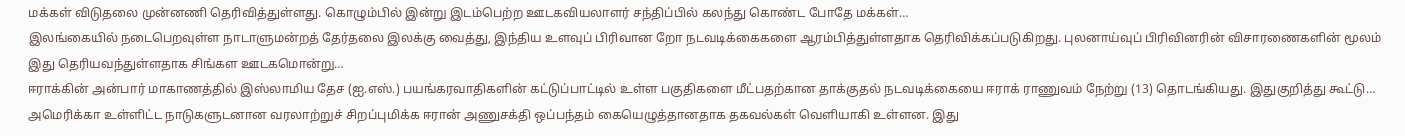மக்கள் விடுதலை முன்னணி தெரிவித்துள்ளது. கொழும்பில் இன்று இடம்பெற்ற ஊடகவியலாளர் சந்திப்பில் கலந்து கொண்ட போதே மக்கள்…
இலங்கையில் நடைபெறவுள்ள நாடாளுமன்றத் தேர்தலை இலக்கு வைத்து, இந்திய உளவுப் பிரிவான றோ நடவடிக்கைகளை ஆரம்பித்துள்ளதாக தெரிவிக்கப்படுகிறது. புலனாய்வுப் பிரிவினரின் விசாரணைகளின் மூலம் இது தெரியவந்துள்ளதாக சிங்கள ஊடகமொன்று…
ஈராக்கின் அன்பார் மாகாணத்தில் இஸ்லாமிய தேச (ஐ.எஸ்.) பயங்கரவாதிகளின் கட்டுப்பாட்டில் உள்ள பகுதிகளை மீட்பதற்கான தாக்குதல் நடவடிக்கையை ஈராக் ராணுவம் நேற்று (13) தொடங்கியது. இதுகுறித்து கூட்டு…
அமெரிக்கா உள்ளிட்ட நாடுகளுடனான வரலாற்றுச் சிறப்புமிக்க ஈரான் அணுசக்தி ஒப்பந்தம் கையெழுத்தானதாக தகவல்கள் வெளியாகி உள்ளன. இது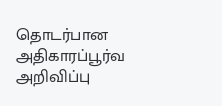தொடர்பான அதிகாரப்பூர்வ அறிவிப்பு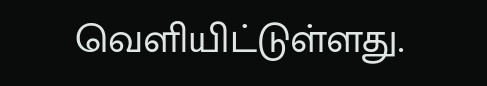வெளியிட்டுள்ளது.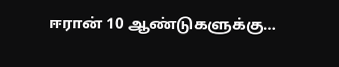ஈரான் 10 ஆண்டுகளுக்கு…